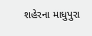શહેરના માધુપુરા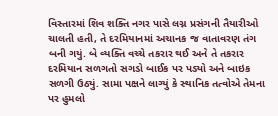વિસ્તારમાં શિવ શક્તિ નગર પાસે લગ્ન પ્રસંગની તૈયારીઓ ચાલતી હતી, તે દરમિયાનમાં અચાનક જ વાતાવરણ તંગ બની ગયું. બે વ્યક્તિ વચ્ચે તકરાર થઈ અને તે તકરાર દરમિયાન સળગતો સગડો બાઈક પર પડ્યો અને બાઇક સળગી ઉઠ્યું. સામા પક્ષને લાગ્યું કે સ્થાનિક તત્વોએ તેમના પર હુમલો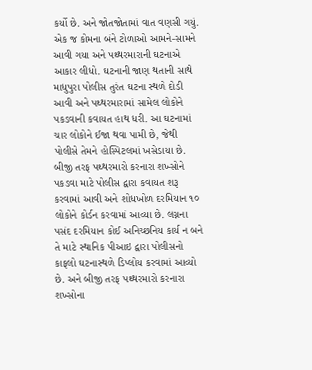કર્યો છે. અને જોતજોતામાં વાત વણસી ગયું.
એક જ કોમના બંને ટોળાઓ આમને-સામને આવી ગયા અને પથ્થરમારાની ઘટનાએ આકાર લીધો. ઘટનાની જાણ થતાની સાથે માધુપુરા પોલીસ તુરંત ઘટના સ્થળે દોડી આવી અને પથ્થરમારામાં સામેલ લોકોને પકડવાની કવાયત હાથ ધરી. આ ઘટનામાં ચાર લોકોને ઈજા થવા પામી છે, જેથી પોલીસે તેમને હોસ્પિટલમાં ખસેડાયા છે.
બીજી તરફ પથ્થરમારો કરનારા શખ્સોને પકડવા માટે પોલીસ દ્વારા કવાયત શરૂ કરવામાં આવી અને શોધખોળ દરમિયાન ૧૦ લોકોને કોર્ડન કરવામાં આવ્યા છે. લગ્નના પસંદ દરમિયાન કોઈ અનિચ્છનિય કાર્ય ન બને તે માટે સ્થાનિક પીઆઇ દ્વારા પોલીસનો કાફલો ઘટનાસ્થળે ડિપ્લોય કરવામાં આવ્યો છે. અને બીજી તરફ પથ્થરમારો કરનારા શખ્સોના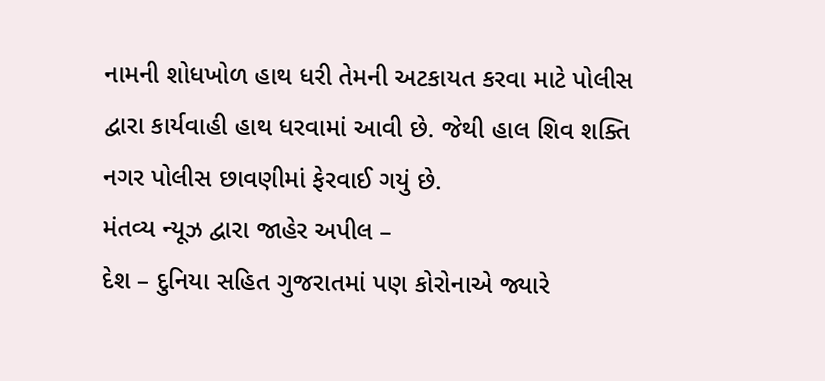નામની શોધખોળ હાથ ધરી તેમની અટકાયત કરવા માટે પોલીસ દ્વારા કાર્યવાહી હાથ ધરવામાં આવી છે. જેથી હાલ શિવ શક્તિ નગર પોલીસ છાવણીમાં ફેરવાઈ ગયું છે.
મંતવ્ય ન્યૂઝ દ્વારા જાહેર અપીલ –
દેશ – દુનિયા સહિત ગુજરાતમાં પણ કોરોનાએ જ્યારે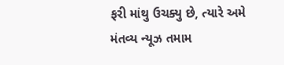ફરી માંથુ ઉચક્યુ છે, ત્યારે અમે મંતવ્ય ન્યૂઝ તમામ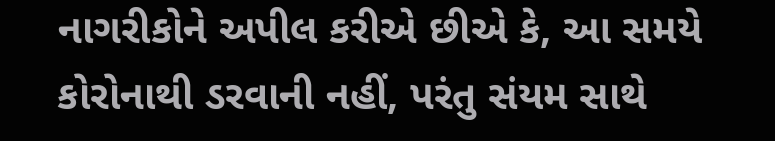નાગરીકોને અપીલ કરીએ છીએ કે, આ સમયે કોરોનાથી ડરવાની નહીં, પરંતુ સંયમ સાથે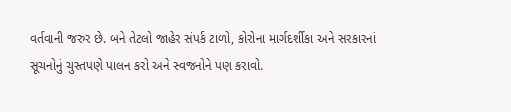વર્તવાની જરુર છે. બને તેટલો જાહેર સંપર્ક ટાળો, કોરોના માર્ગદર્શીકા અને સરકારનાં સૂચનોનું ચુસ્તપણે પાલન કરો અને સ્વજનોને પણ કરાવો.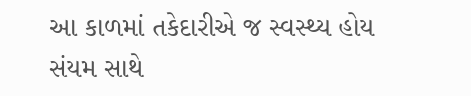આ કાળમાં તકેદારીએ જ સ્વસ્થ્ય હોય સંયમ સાથે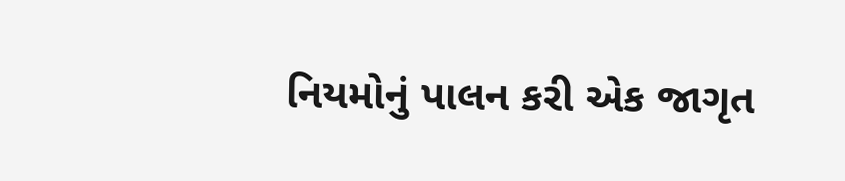નિયમોનું પાલન કરી એક જાગૃત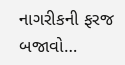નાગરીકની ફરજ બજાવો…